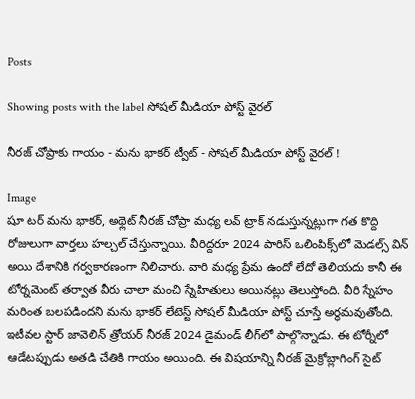Posts

Showing posts with the label సోషల్ మీడియా పోస్ట్ వైరల్‌

నీరజ్‌ చోప్రాకు గాయం - మను భాకర్ ట్వీట్ - సోషల్ మీడియా పోస్ట్ వైరల్‌ !

Image
షూ టర్ మను భాకర్, అథ్లెట్ నీరజ్ చోప్రా మధ్య లవ్ ట్రాక్ నడుస్తున్నట్లుగా గత కొద్ది రోజులుగా వార్తలు హల్చల్ చేస్తున్నాయి. వీరిద్దరూ 2024 పారిస్ ఒలింపిక్స్‌లో మెడల్స్ విన్ అయి దేశానికి గర్వకారణంగా నిలిచారు. వారి మధ్య ప్రేమ ఉందో లేదో తెలియదు కానీ ఈ టోర్నమెంట్ తర్వాత వీరు చాలా మంచి స్నేహితులు అయినట్లు తెలుస్తోంది. వీరి స్నేహం మరింత బలపడిందని మను భాకర్ లేటెస్ట్ సోషల్ మీడియా పోస్ట్ చూస్తే అర్థమవుతోంది. ఇటీవల స్టార్ జావెలిన్ త్రోయర్ నీరజ్‌ 2024 డైమండ్ లీగ్‌లో పాల్గొన్నాడు. ఈ టోర్నీలో ఆడేటప్పుడు అతడి చేతికి గాయం అయింది. ఈ విషయాన్ని నీరజ్ మైక్రోబ్లాగింగ్ సైట్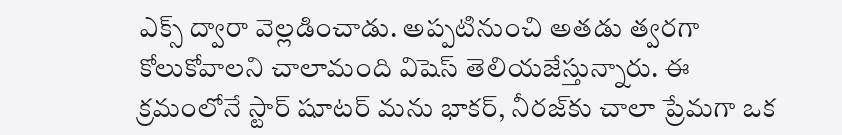ఎక్స్ ద్వారా వెల్లడించాడు. అప్పటినుంచి అతడు త్వరగా కోలుకోవాలని చాలామంది విషెస్ తెలియజేస్తున్నారు. ఈ క్రమంలోనే స్టార్ షూటర్ మను భాకర్, నీరజ్‌కు చాలా ప్రేమగా ఒక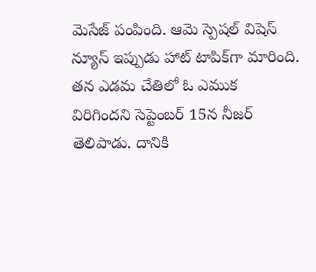మెసేజ్ పంపింది. ఆమె స్పెషల్ విషెస్ న్యూస్ ఇప్పుడు హాట్ టాపిక్‌గా మారింది. తన ఎడమ చేతిలో ఓ ఎముక విరిగిందని సెప్టెంబర్ 15న నీజర్ తెలిపాడు. దానికి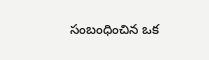సంబంధించిన ఒక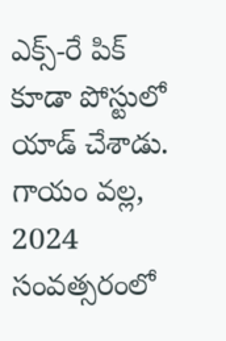ఎక్స్‌-రే పిక్ కూడా పోస్టులో యాడ్ చేశాడు. గాయం వల్ల, 2024 సంవత్సరంలో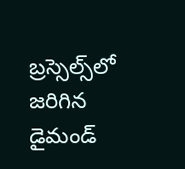బ్రస్సెల్స్‌లో జరిగిన డైమండ్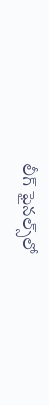లీగ్ ఫైనల్స్‌లో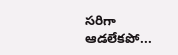సరిగా ఆడలేకపో...